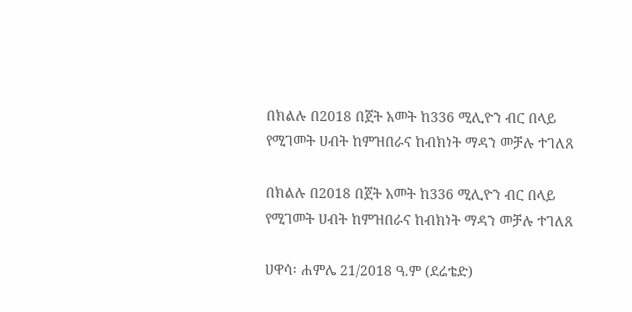በክልሉ በ2018 በጀት አመት ከ336 ሚሊዮን ብር በላይ የሚገመት ሀብት ከምዝበራና ከብክነት ማዳን መቻሉ ተገለጸ

በክልሉ በ2018 በጀት አመት ከ336 ሚሊዮን ብር በላይ የሚገመት ሀብት ከምዝበራና ከብክነት ማዳን መቻሉ ተገለጸ

ሀዋሳ፡ ሐምሌ 21/2018 ዓ.ም (ደሬቴድ)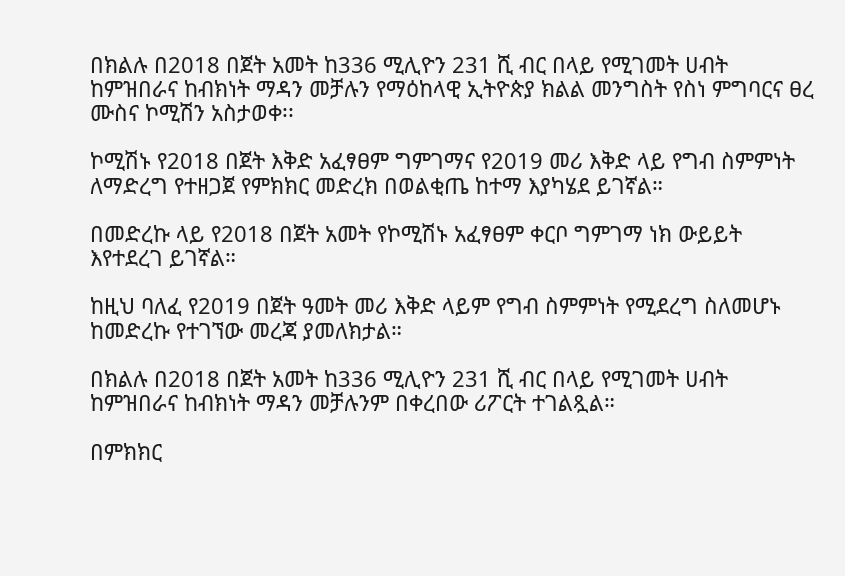በክልሉ በ2018 በጀት አመት ከ336 ሚሊዮን 231 ሺ ብር በላይ የሚገመት ሀብት ከምዝበራና ከብክነት ማዳን መቻሉን የማዕከላዊ ኢትዮጵያ ክልል መንግስት የስነ ምግባርና ፀረ ሙስና ኮሚሽን አስታወቀ፡፡

ኮሚሽኑ የ2018 በጀት እቅድ አፈፃፀም ግምገማና የ2019 መሪ እቅድ ላይ የግብ ስምምነት ለማድረግ የተዘጋጀ የምክክር መድረክ በወልቂጤ ከተማ እያካሄደ ይገኛል።

በመድረኩ ላይ የ2018 በጀት አመት የኮሚሽኑ አፈፃፀም ቀርቦ ግምገማ ነክ ውይይት እየተደረገ ይገኛል።

ከዚህ ባለፈ የ2019 በጀት ዓመት መሪ እቅድ ላይም የግብ ስምምነት የሚደረግ ስለመሆኑ ከመድረኩ የተገኘው መረጃ ያመለክታል።

በክልሉ በ2018 በጀት አመት ከ336 ሚሊዮን 231 ሺ ብር በላይ የሚገመት ሀብት ከምዝበራና ከብክነት ማዳን መቻሉንም በቀረበው ሪፖርት ተገልጿል።

በምክክር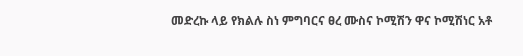መድረኩ ላይ የክልሉ ስነ ምግባርና ፀረ ሙስና ኮሚሽን ዋና ኮሚሽነር አቶ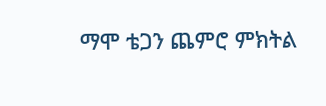ማሞ ቴጋን ጨምሮ ምክትል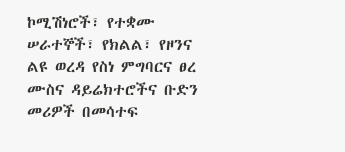ኮሚሽነሮች፣ የተቋሙ ሠራተኞች፣ የክልል፣ የዞንና ልዩ ወረዳ የስነ ምግባርና ፀረ ሙስና ዳይሬክተሮችና ቡድን መሪዎች በመሳተፍ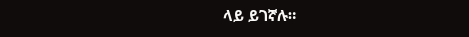ላይ ይገኛሉ።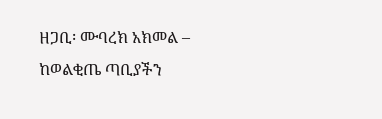ዘጋቢ፡ ሙባረክ አክመል – ከወልቂጤ ጣቢያችን